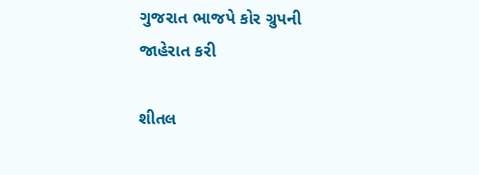ગુજરાત ભાજપે કોર ગ્રુપની જાહેરાત કરી

શીતલ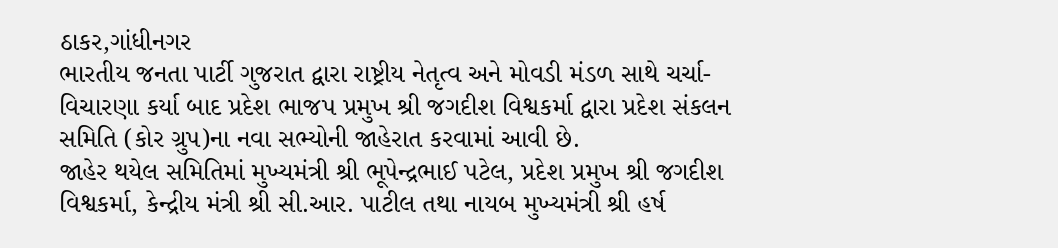ઠાકર,ગાંધીનગર
ભારતીય જનતા પાર્ટી ગુજરાત દ્વારા રાષ્ટ્રીય નેતૃત્વ અને મોવડી મંડળ સાથે ચર્ચા-વિચારણા કર્યા બાદ પ્રદેશ ભાજપ પ્રમુખ શ્રી જગદીશ વિશ્વકર્મા દ્વારા પ્રદેશ સંકલન સમિતિ (કોર ગ્રુપ)ના નવા સભ્યોની જાહેરાત કરવામાં આવી છે.
જાહેર થયેલ સમિતિમાં મુખ્યમંત્રી શ્રી ભૂપેન્દ્રભાઈ પટેલ, પ્રદેશ પ્રમુખ શ્રી જગદીશ વિશ્વકર્મા, કેન્દ્રીય મંત્રી શ્રી સી.આર. પાટીલ તથા નાયબ મુખ્યમંત્રી શ્રી હર્ષ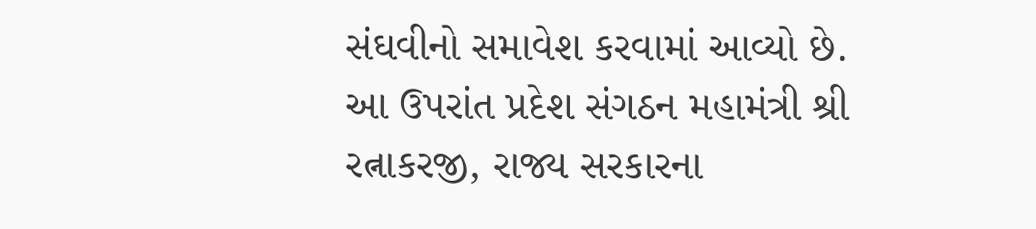સંઘવીનો સમાવેશ કરવામાં આવ્યો છે.
આ ઉપરાંત પ્રદેશ સંગઠન મહામંત્રી શ્રી રત્નાકરજી, રાજ્ય સરકારના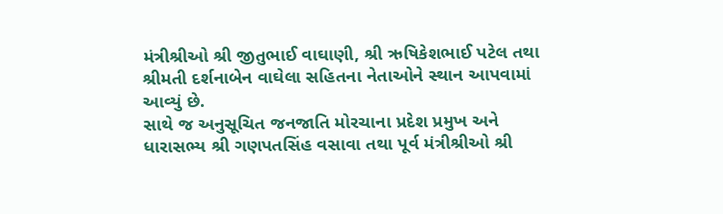મંત્રીશ્રીઓ શ્રી જીતુભાઈ વાઘાણી, શ્રી ઋષિકેશભાઈ પટેલ તથા શ્રીમતી દર્શનાબેન વાઘેલા સહિતના નેતાઓને સ્થાન આપવામાં આવ્યું છે.
સાથે જ અનુસૂચિત જનજાતિ મોરચાના પ્રદેશ પ્રમુખ અને ધારાસભ્ય શ્રી ગણપતસિંહ વસાવા તથા પૂર્વ મંત્રીશ્રીઓ શ્રી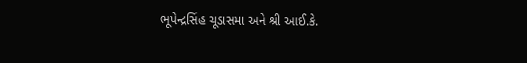ભૂપેન્દ્રસિંહ ચૂડાસમા અને શ્રી આઈ.કે.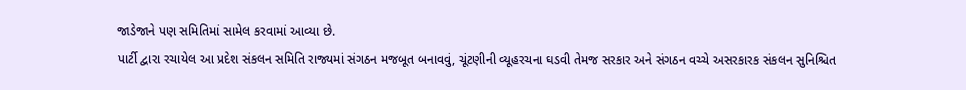જાડેજાને પણ સમિતિમાં સામેલ કરવામાં આવ્યા છે.
પાર્ટી દ્વારા રચાયેલ આ પ્રદેશ સંકલન સમિતિ રાજ્યમાં સંગઠન મજબૂત બનાવવું, ચૂંટણીની વ્યૂહરચના ઘડવી તેમજ સરકાર અને સંગઠન વચ્ચે અસરકારક સંકલન સુનિશ્ચિત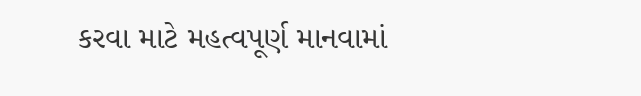કરવા માટે મહત્વપૂર્ણ માનવામાં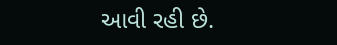આવી રહી છે.